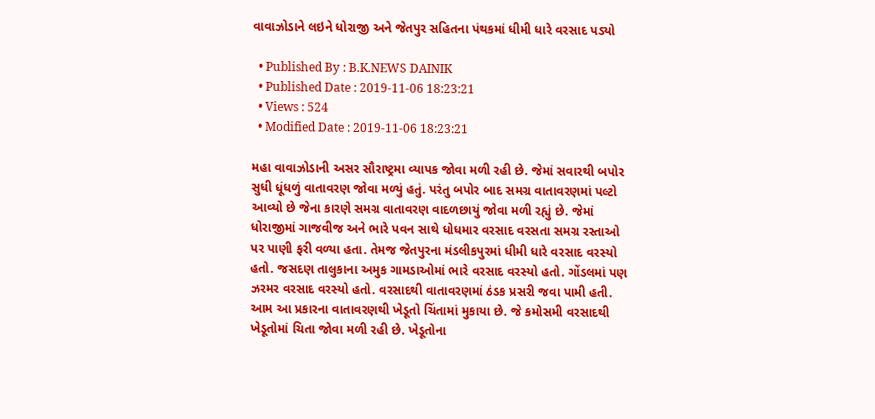વાવાઝોડાને લઇને ધોરાજી અને જેતપુર સહિતના પંથકમાં ધીમી ધારે વરસાદ પડ્યો

  • Published By : B.K.NEWS DAINIK
  • Published Date : 2019-11-06 18:23:21
  • Views : 524
  • Modified Date : 2019-11-06 18:23:21

મહા વાવાઝોડાની અસર સૌરાષ્ટ્રમા વ્યાપક જોવા મળી રહી છે. જેમાં સવારથી બપોર સુધી ધૂંધળું વાતાવરણ જોવા મળ્યું હતું. પરંતુ બપોર બાદ સમગ્ર વાતાવરણમાં પલ્ટો આવ્યો છે જેના કારણે સમગ્ર વાતાવરણ વાદળછાયું જોવા મળી રહ્યું છે. જેમાં ધોરાજીમાં ગાજવીજ અને ભારે પવન સાથે ધોધમાર વરસાદ વરસતા સમગ્ર રસ્તાઓ પર પાણી ફરી વળ્યા હતા. તેમજ જેતપુરના મંડલીકપુરમાં ધીમી ધારે વરસાદ વરસ્યો હતો. જસદણ તાલુકાના અમુક ગામડાઓમાં ભારે વરસાદ વરસ્યો હતો. ગોંડલમાં પણ ઝરમર વરસાદ વરસ્યો હતો. વરસાદથી વાતાવરણમાં ઠંડક પ્રસરી જવા પામી હતી. આમ આ પ્રકારના વાતાવરણથી ખેડૂતો ચિંતામાં મુકાયા છે. જે કમોસમી વરસાદથી ખેડૂતોમાં ચિતા જોવા મળી રહી છે. ખેડૂતોના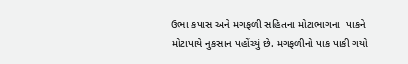ઉભા કપાસ અને મગફળી સહિતના મોટાભાગના  પાકને મોટાપાયે નુકસાન પહોંચ્યું છે. મગફળીનો પાક પાકી ગયો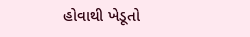હોવાથી ખેડૂતો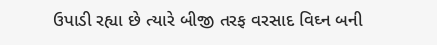ઉપાડી રહ્યા છે ત્યારે બીજી તરફ વરસાદ વિઘ્ન બની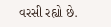વરસી રહ્યો છે.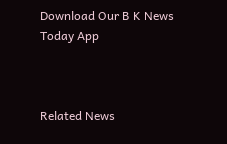Download Our B K News Today App



Related News